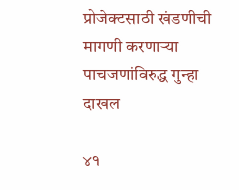प्रोजेक्टसाठी खंडणीची मागणी करणार्‍या पाचजणांविरुद्ध गुन्हा दाखल

४१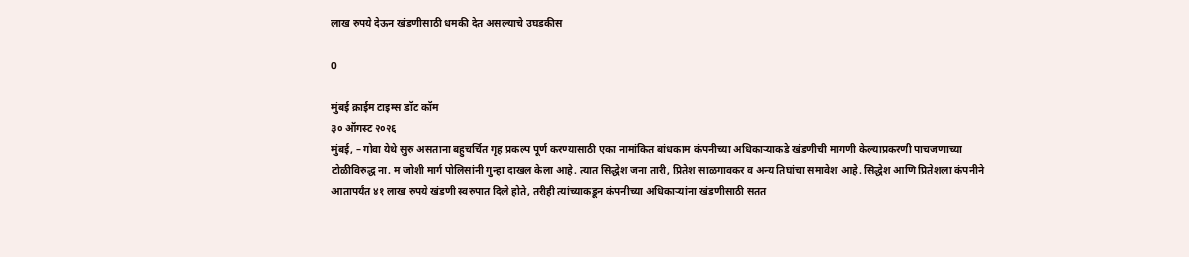लाख रुपये देऊन खंडणीसाठी धमकी देत असल्याचे उघडकीस

0

मुंबई क्राईम टाइम्स डॉट कॉम
३० ऑगस्ट २०२६
मुंबई, – गोवा येथे सुरु असताना बहुचर्चित गृह प्रकल्प पूर्ण करण्यासाठी एका नामांकित बांधकाम कंपनीच्या अधिकार्‍याकडे खंडणीची मागणी केल्याप्रकरणी पाचजणाच्या टोळीविरुद्ध ना. म जोशी मार्ग पोलिसांनी गुन्हा दाखल केला आहे. त्यात सिद्धेश जना तारी, प्रितेश साळगावकर व अन्य तिघांचा समावेश आहे. सिद्धेश आणि प्रितेशला कंपनीने आतापर्यंत ४१ लाख रुपये खंडणी स्वरुपात दिले होते, तरीही त्यांच्याकडून कंपनीच्या अधिकार्‍यांना खंडणीसाठी सतत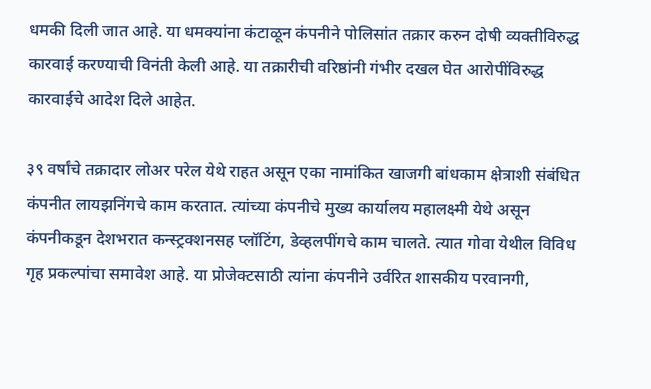धमकी दिली जात आहे. या धमक्यांना कंटाळून कंपनीने पोलिसांत तक्रार करुन दोषी व्यक्तीविरुद्ध कारवाई करण्याची विनंती केली आहे. या तक्रारीची वरिष्ठांनी गंभीर दखल घेत आरोपींविरुद्ध कारवाईचे आदेश दिले आहेत.

३९ वर्षांचे तक्रादार लोअर परेल येथे राहत असून एका नामांकित खाजगी बांधकाम क्षेत्राशी संबंधित कंपनीत लायझनिंगचे काम करतात. त्यांच्या कंपनीचे मुख्य कार्यालय महालक्ष्मी येथे असून कंपनीकडून देशभरात कन्स्ट्रक्शनसह प्लॉटिंग, डेव्हलपींगचे काम चालते. त्यात गोवा येथील विविध गृह प्रकल्पांचा समावेश आहे. या प्रोजेक्टसाठी त्यांना कंपनीने उर्वरित शासकीय परवानगी,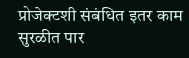प्रोजेक्टशी संबंधित इतर काम सुरळीत पार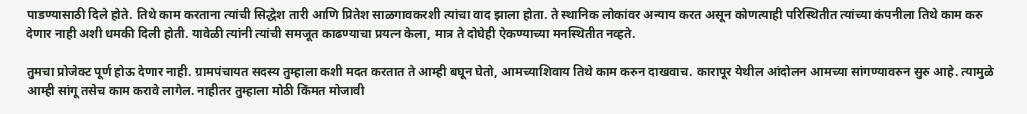पाडण्यासाठी दिले होते. तिथे काम करताना त्यांची सिद्धेश तारी आणि प्रितेश साळगावकरशी त्यांचा वाद झाला होता. ते स्थानिक लोकांवर अन्याय करत असून कोणत्याही परिस्थितीत त्यांच्या कंपनीला तिथे काम करु देणार नाही अशी धमकी दिली होती. यावेळी त्यांनी त्यांची समजूत काढण्याचा प्रयत्न केला, मात्र ते दोघेही ऐकण्याच्या मनस्थितीत नव्हते.

तुमचा प्रोजेक्ट पूर्ण होऊ देणार नाही. ग्रामपंचायत सदस्य तुम्हाला कशी मदत करतात ते आम्ही बघून घेतो, आमच्याशिवाय तिथे काम करुन दाखवाच. कारापूर येथील आंदोलन आमच्या सांगण्यावरुन सुरु आहे. त्यामुळे आम्ही सांगू तसेच काम करावे लागेल. नाहीतर तुम्हाला मोठी किंमत मोजावी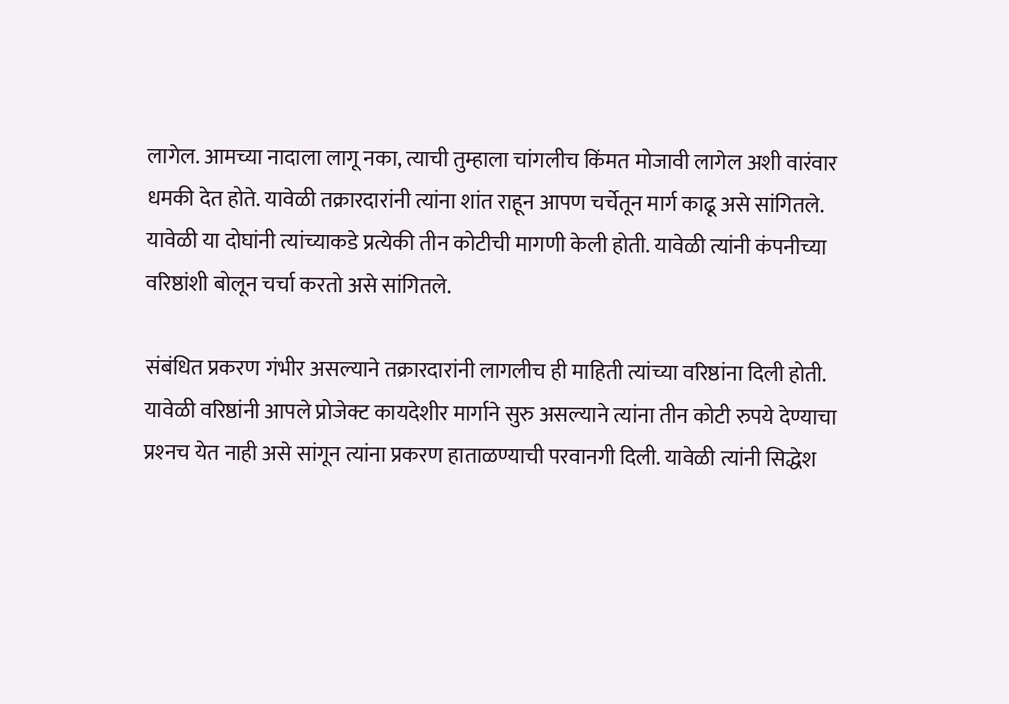लागेल. आमच्या नादाला लागू नका, त्याची तुम्हाला चांगलीच किंमत मोजावी लागेल अशी वारंवार धमकी देत होते. यावेळी तक्रारदारांनी त्यांना शांत राहून आपण चर्चेतून मार्ग काढू असे सांगितले. यावेळी या दोघांनी त्यांच्याकडे प्रत्येकी तीन कोटीची मागणी केली होती. यावेळी त्यांनी कंपनीच्या वरिष्ठांशी बोलून चर्चा करतो असे सांगितले.

संबंधित प्रकरण गंभीर असल्याने तक्रारदारांनी लागलीच ही माहिती त्यांच्या वरिष्ठांना दिली होती. यावेळी वरिष्ठांनी आपले प्रोजेक्ट कायदेशीर मार्गाने सुरु असल्याने त्यांना तीन कोटी रुपये देण्याचा प्रश्‍नच येत नाही असे सांगून त्यांना प्रकरण हाताळण्याची परवानगी दिली. यावेळी त्यांनी सिद्धेश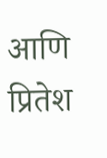आणि प्रितेश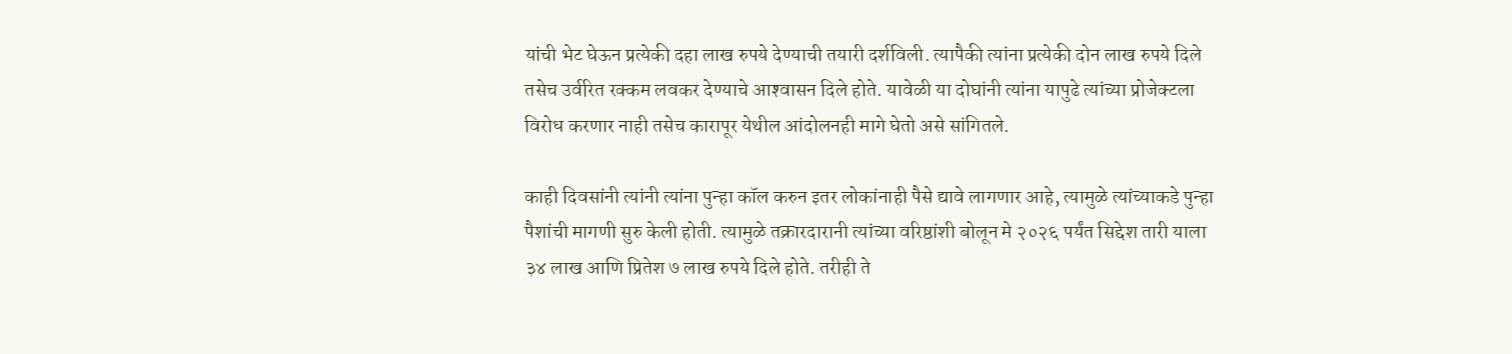यांची भेट घेऊन प्रत्येकी दहा लाख रुपये देण्याची तयारी दर्शविली. त्यापैकी त्यांना प्रत्येकी दोन लाख रुपये दिले तसेच उर्वरित रक्कम लवकर देण्याचे आश्‍वासन दिले होते. यावेळी या दोघांनी त्यांना यापुढे त्यांच्या प्रोजेक्टला विरोध करणार नाही तसेच कारापूर येथील आंदोलनही मागे घेतो असे सांगितले.

काही दिवसांनी त्यांनी त्यांना पुन्हा कॉल करुन इतर लोकांनाही पैसे द्यावे लागणार आहे, त्यामुळे त्यांच्याकडे पुन्हा पैशांची मागणी सुरु केली होती. त्यामुळे तक्रारदारानी त्यांच्या वरिष्ठांशी बोलून मे २०२६ पर्यंत सिद्देश तारी याला ३४ लाख आणि प्रितेश ७ लाख रुपये दिले होते. तरीही ते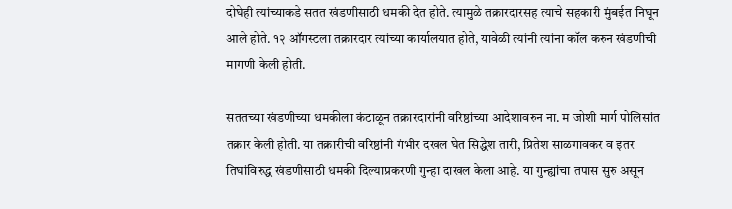दोघेही त्यांच्याकडे सतत खंडणीसाठी धमकी देत होते. त्यामुळे तक्रारदारसह त्याचे सहकारी मुंबईत निघून आले होते. १२ ऑगस्टला तक्रारदार त्यांच्या कार्यालयात होते, यावेळी त्यांनी त्यांना कॉल करुन खंडणीची मागणी केली होती.

सततच्या खंडणीच्या धमकीला कंटाळून तक्रारदारांनी वरिष्ठांच्या आदेशावरुन ना. म जोशी मार्ग पोलिसांत तक्रार केली होती. या तक्रारीची वरिष्ठांनी गंभीर दखल घेत सिद्धेश तारी, प्रितेश साळगावकर व इतर तिघांविरुद्ध खंडणीसाठी धमकी दिल्याप्रकरणी गुन्हा दाखल केला आहे. या गुन्ह्यांचा तपास सुरु असून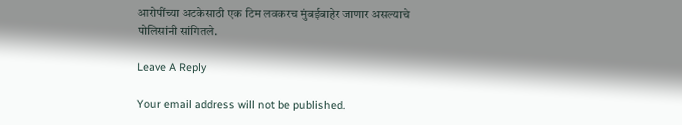आरोपींच्या अटकेसाठी एक टिम लवकरच मुंबईबाहेर जाणार असल्याचे पोलिसांनी सांगितले.

Leave A Reply

Your email address will not be published.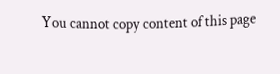You cannot copy content of this page